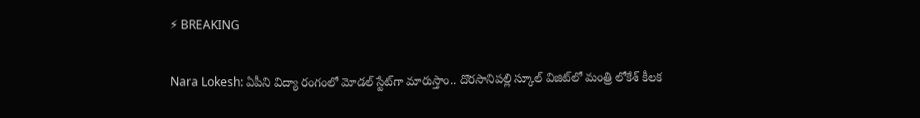⚡ BREAKING

Nara Lokesh: ఏపీని విద్యా రంగంలో మోడల్ స్టేట్‌గా మారుస్తాం.. దొరసానిపల్లి స్కూల్ విజిట్‌లో మంత్రి లోకేశ్ కీలక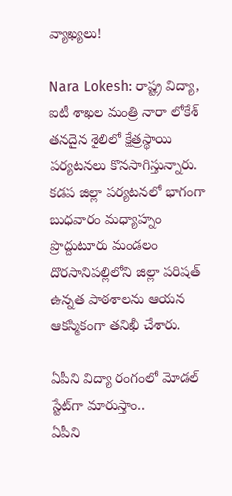వ్యాఖ్యలు!

Nara Lokesh: రాష్ట్ర విద్యా, ఐటీ శాఖల మంత్రి నారా లోకేశ్ తనదైన శైలిలో క్షేత్రస్థాయి పర్యటనలు కొనసాగిస్తున్నారు. కడప జిల్లా పర్యటనలో భాగంగా బుధవారం మధ్యాహ్నం ప్రొద్దుటూరు మండలం దొరసానిపల్లిలోని జిల్లా పరిషత్ ఉన్నత పాఠశాలను ఆయన ఆకస్మికంగా తనిఖీ చేశారు.

ఏపీని విద్యా రంగంలో మోడల్ స్టేట్‌గా మారుస్తాం..
ఏపీని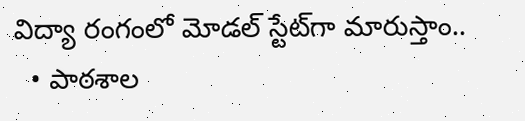విద్యా రంగంలో మోడల్ స్టేట్‌గా మారుస్తాం..
  • పాఠశాల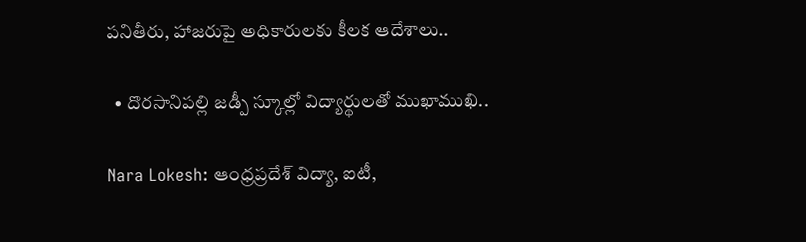పనితీరు, హాజరుపై అధికారులకు కీలక ఆదేశాలు..

  • దొరసానిపల్లి జడ్పీ స్కూల్లో విద్యార్థులతో ముఖాముఖి..

Nara Lokesh: ఆంధ్రప్రదేశ్ విద్యా, ఐటీ,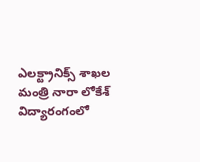ఎలక్ట్రానిక్స్ శాఖల మంత్రి నారా లోకేశ్ విద్యారంగంలో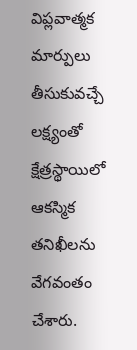విప్లవాత్మక మార్పులు తీసుకువచ్చే లక్ష్యంతో క్షేత్రస్థాయిలో ఆకస్మిక తనిఖీలను వేగవంతం చేశారు.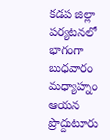కడప జిల్లా పర్యటనలో భాగంగా బుధవారం మధ్యాహ్నం ఆయన ప్రొద్దుటూరు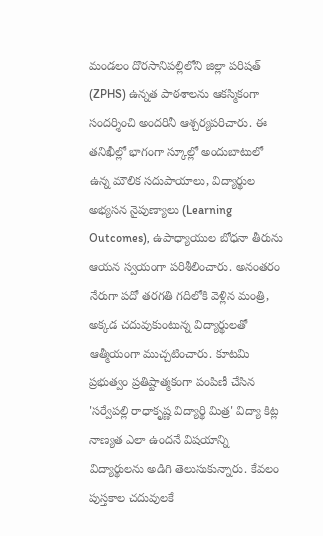మండలం దొరసానిపల్లిలోని జిల్లా పరిషత్ (ZPHS) ఉన్నత పాఠశాలను ఆకస్మికంగా సందర్శించి అందరినీ ఆశ్చర్యపరిచారు. ఈ తనిఖీల్లో భాగంగా స్కూల్లో అందుబాటులో ఉన్న మౌలిక సదుపాయాలు, విద్యార్థుల అభ్యసన నైపుణ్యాలు (Learning Outcomes), ఉపాధ్యాయుల బోధనా తీరును ఆయన స్వయంగా పరిశీలించారు. అనంతరం నేరుగా పదో తరగతి గదిలోకి వెళ్లిన మంత్రి, అక్కడ చదువుకుంటున్న విద్యార్థులతో ఆత్మీయంగా ముచ్చటించారు. కూటమి ప్రభుత్వం ప్రతిష్టాత్మకంగా పంపిణీ చేసిన 'సర్వేపల్లి రాధాకృష్ణ విద్యార్థి మిత్ర' విద్యా కిట్ల నాణ్యత ఎలా ఉందనే విషయాన్ని విద్యార్థులను అడిగి తెలుసుకున్నారు. కేవలం పుస్తకాల చదువులకే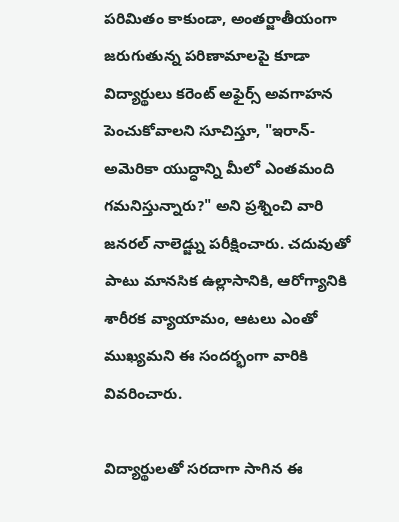పరిమితం కాకుండా, అంతర్జాతీయంగా జరుగుతున్న పరిణామాలపై కూడా విద్యార్థులు కరెంట్ అఫైర్స్ అవగాహన పెంచుకోవాలని సూచిస్తూ, "ఇరాన్-అమెరికా యుద్ధాన్ని మీలో ఎంతమంది గమనిస్తున్నారు?" అని ప్రశ్నించి వారి జనరల్ నాలెడ్జ్ను పరీక్షించారు. చదువుతో పాటు మానసిక ఉల్లాసానికి, ఆరోగ్యానికి శారీరక వ్యాయామం, ఆటలు ఎంతో ముఖ్యమని ఈ సందర్భంగా వారికి వివరించారు.

విద్యార్థులతో సరదాగా సాగిన ఈ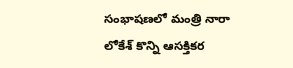సంభాషణలో మంత్రి నారా లోకేశ్ కొన్ని ఆసక్తికర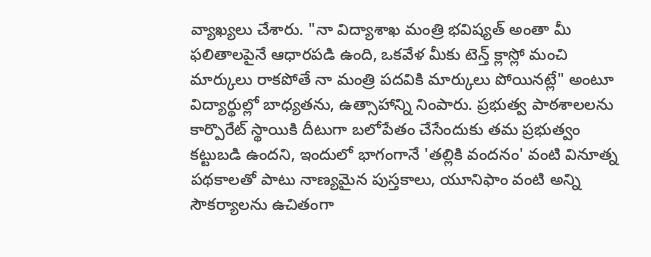వ్యాఖ్యలు చేశారు. "నా విద్యాశాఖ మంత్రి భవిష్యత్ అంతా మీ ఫలితాలపైనే ఆధారపడి ఉంది, ఒకవేళ మీకు టెన్త్ క్లాస్లో మంచి మార్కులు రాకపోతే నా మంత్రి పదవికి మార్కులు పోయినట్లే" అంటూ విద్యార్థుల్లో బాధ్యతను, ఉత్సాహాన్ని నింపారు. ప్రభుత్వ పాఠశాలలను కార్పొరేట్ స్థాయికి దీటుగా బలోపేతం చేసేందుకు తమ ప్రభుత్వం కట్టుబడి ఉందని, ఇందులో భాగంగానే 'తల్లికి వందనం' వంటి వినూత్న పథకాలతో పాటు నాణ్యమైన పుస్తకాలు, యూనిఫాం వంటి అన్ని సౌకర్యాలను ఉచితంగా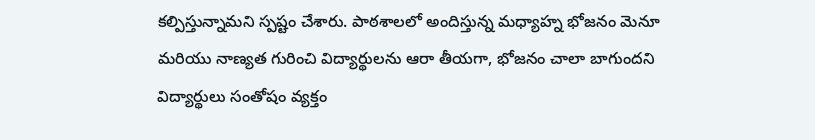కల్పిస్తున్నామని స్పష్టం చేశారు. పాఠశాలలో అందిస్తున్న మధ్యాహ్న భోజనం మెనూ మరియు నాణ్యత గురించి విద్యార్థులను ఆరా తీయగా, భోజనం చాలా బాగుందని విద్యార్థులు సంతోషం వ్యక్తం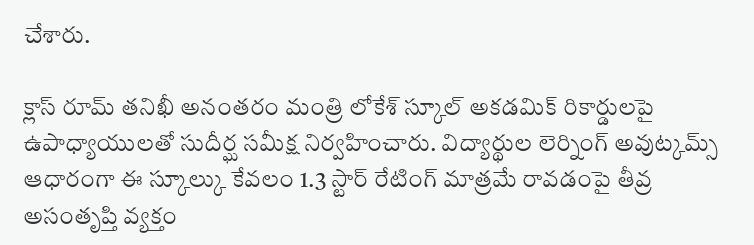చేశారు.

క్లాస్ రూమ్ తనిఖీ అనంతరం మంత్రి లోకేశ్ స్కూల్ అకడమిక్ రికార్డులపై ఉపాధ్యాయులతో సుదీర్ఘ సమీక్ష నిర్వహించారు. విద్యార్థుల లెర్నింగ్ అవుట్కమ్స్ ఆధారంగా ఈ స్కూల్కు కేవలం 1.3 స్టార్ రేటింగ్ మాత్రమే రావడంపై తీవ్ర అసంతృప్తి వ్యక్తం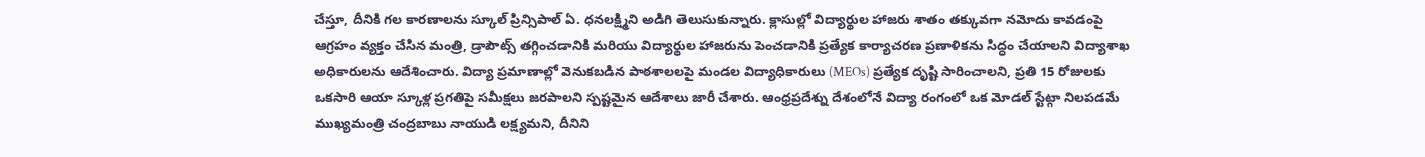చేస్తూ, దీనికి గల కారణాలను స్కూల్ ప్రిన్సిపాల్ ఏ. ధనలక్ష్మిని అడిగి తెలుసుకున్నారు. క్లాసుల్లో విద్యార్థుల హాజరు శాతం తక్కువగా నమోదు కావడంపై ఆగ్రహం వ్యక్తం చేసిన మంత్రి, డ్రాపౌట్స్ తగ్గించడానికి మరియు విద్యార్థుల హాజరును పెంచడానికి ప్రత్యేక కార్యాచరణ ప్రణాళికను సిద్ధం చేయాలని విద్యాశాఖ అధికారులను ఆదేశించారు. విద్యా ప్రమాణాల్లో వెనుకబడిన పాఠశాలలపై మండల విద్యాధికారులు (MEOs) ప్రత్యేక దృష్టి సారించాలని, ప్రతి 15 రోజులకు ఒకసారి ఆయా స్కూళ్ల ప్రగతిపై సమీక్షలు జరపాలని స్పష్టమైన ఆదేశాలు జారీ చేశారు. ఆంధ్రప్రదేశ్ను దేశంలోనే విద్యా రంగంలో ఒక మోడల్ స్టేట్గా నిలపడమే ముఖ్యమంత్రి చంద్రబాబు నాయుడి లక్ష్యమని, దీనిని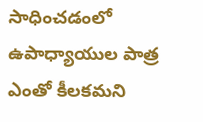సాధించడంలో ఉపాధ్యాయుల పాత్ర ఎంతో కీలకమని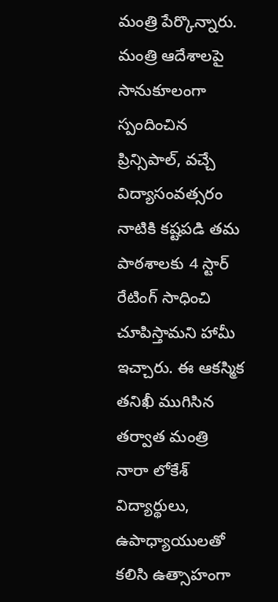మంత్రి పేర్కొన్నారు. మంత్రి ఆదేశాలపై సానుకూలంగా స్పందించిన ప్రిన్సిపాల్, వచ్చే విద్యాసంవత్సరం నాటికి కష్టపడి తమ పాఠశాలకు 4 స్టార్ రేటింగ్ సాధించి చూపిస్తామని హామీ ఇచ్చారు. ఈ ఆకస్మిక తనిఖీ ముగిసిన తర్వాత మంత్రి నారా లోకేశ్ విద్యార్థులు, ఉపాధ్యాయులతో కలిసి ఉత్సాహంగా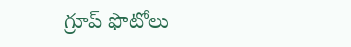గ్రూప్ ఫొటోలు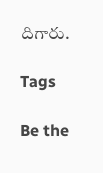దిగారు.

Tags

Be the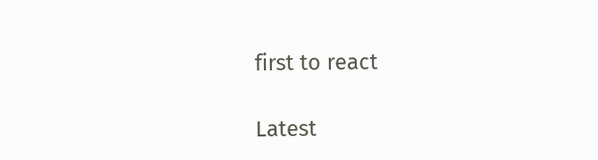first to react

Latest